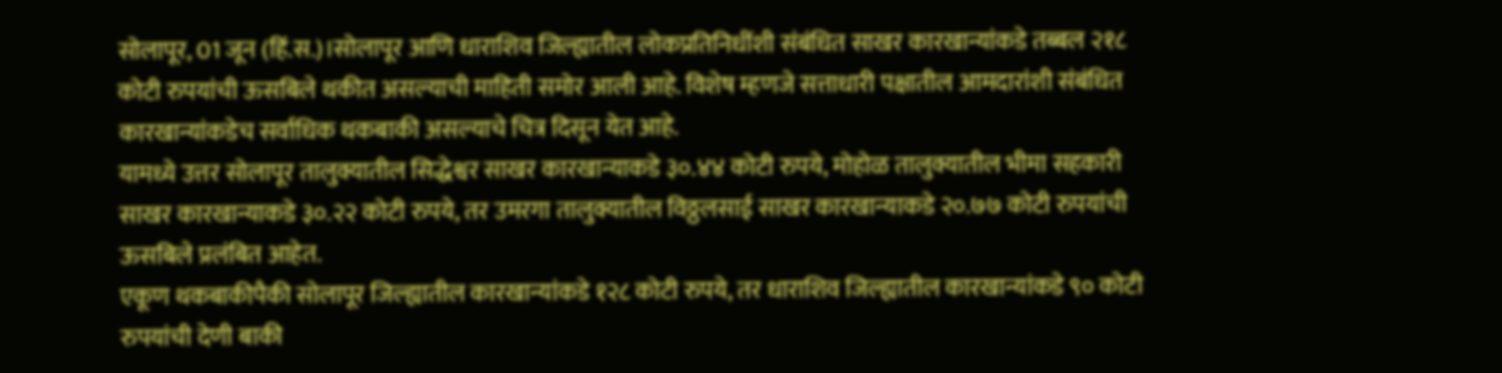सोलापूर, 01 जून (हिं.स.)।सोलापूर आणि धाराशिव जिल्ह्यातील लोकप्रतिनिधींशी संबंधित साखर कारखान्यांकडे तब्बल २१८ कोटी रुपयांची ऊसबिले थकीत असल्याची माहिती समोर आली आहे. विशेष म्हणजे सत्ताधारी पक्षातील आमदारांशी संबंधित कारखान्यांकडेच सर्वाधिक थकबाकी असल्याचे चित्र दिसून येत आहे.
यामध्ये उत्तर सोलापूर तालुक्यातील सिद्धेश्वर साखर कारखान्याकडे ३०.४४ कोटी रुपये, मोहोळ तालुक्यातील भीमा सहकारी साखर कारखान्याकडे ३०.२२ कोटी रुपये, तर उमरगा तालुक्यातील विठ्ठलसाई साखर कारखान्याकडे २०.७७ कोटी रुपयांची ऊसबिले प्रलंबित आहेत.
एकूण थकबाकीपैकी सोलापूर जिल्ह्यातील कारखान्यांकडे १२८ कोटी रुपये, तर धाराशिव जिल्ह्यातील कारखान्यांकडे ९० कोटी रुपयांची देणी बाकी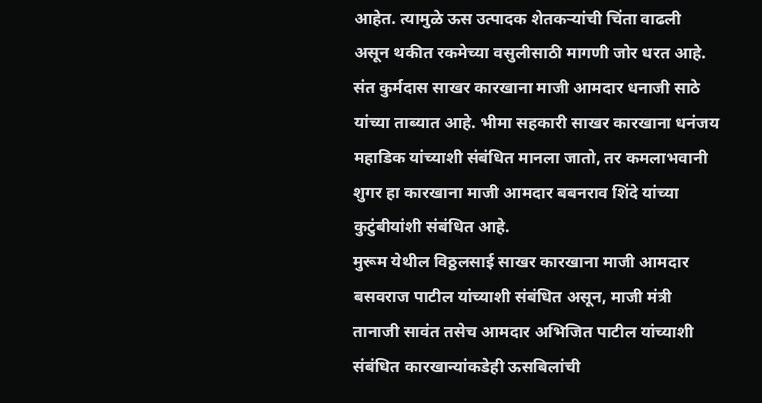आहेत. त्यामुळे ऊस उत्पादक शेतकऱ्यांची चिंता वाढली असून थकीत रकमेच्या वसुलीसाठी मागणी जोर धरत आहे.
संत कुर्मदास साखर कारखाना माजी आमदार धनाजी साठे यांच्या ताब्यात आहे. भीमा सहकारी साखर कारखाना धनंजय महाडिक यांच्याशी संबंधित मानला जातो, तर कमलाभवानी शुगर हा कारखाना माजी आमदार बबनराव शिंदे यांच्या कुटुंबीयांशी संबंधित आहे.
मुरूम येथील विठ्ठलसाई साखर कारखाना माजी आमदार बसवराज पाटील यांच्याशी संबंधित असून, माजी मंत्री तानाजी सावंत तसेच आमदार अभिजित पाटील यांच्याशी संबंधित कारखान्यांकडेही ऊसबिलांची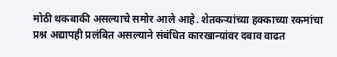मोठी थकबाकी असल्याचे समोर आले आहे. शेतकऱ्यांच्या हक्काच्या रकमांचा प्रश्न अद्यापही प्रलंबित असल्याने संबंधित कारखान्यांवर दबाव वाढत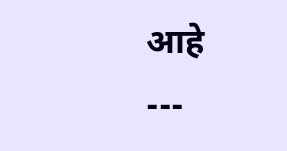आहे
---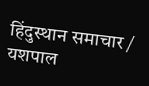हिंदुस्थान समाचार / यशपाल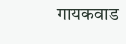गायकवाड